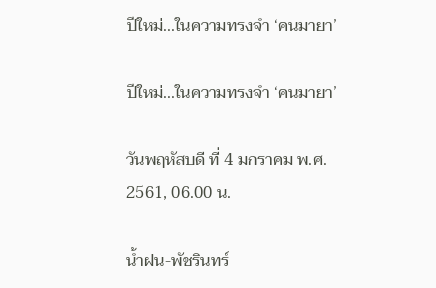ปีใหม่...ในความทรงจำ ‘คนมายา’

ปีใหม่...ในความทรงจำ ‘คนมายา’

วันพฤหัสบดี ที่ 4 มกราคม พ.ศ. 2561, 06.00 น.

น้ำฝน-พัชรินทร์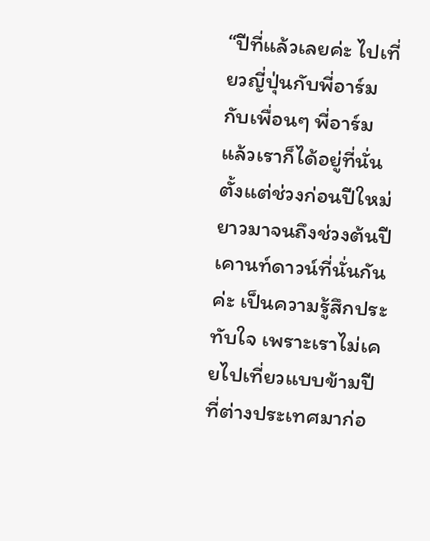“ปีที่แล้วเลยค่ะ ไปเที่ยวญี่ปุ่นกับพี่อาร์ม กับเพื่อนๆ พี่อาร์ม แล้วเราก็ได้อยู่ที่นั่นตั้งแต่ช่วงก่อนปีใหม่ ยาวมาจนถึงช่วงต้นปี เคานท์ดาวน์ที่นั่นกันค่ะ เป็นความรู้สึกประทับใจ เพราะเราไม่เคยไปเที่ยวแบบข้ามปี ที่ต่างประเทศมาก่อ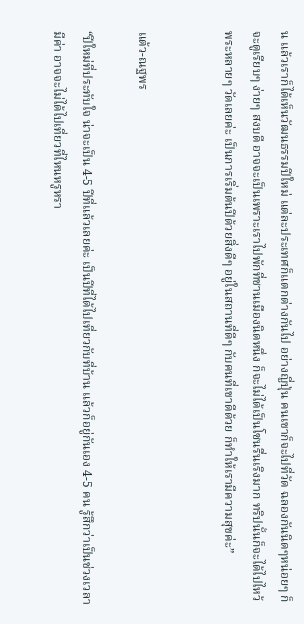น แล้วเราก็ได้เห็นวัฒนธรรมปีใหม่ แต่ละประเทศก็แตกต่างกันไป อย่างญี่ปุ่น คนเขาก็จะไปที่วัด ฉลองกันนิดๆหน่อยๆ ก็จะดูเรียบๆ ง่ายๆ สงบดี อาจจะเป็นเพราะเราไปพักที่ชานเมืองนิดหนึ่ง ก็จะไม่ได้เป็นโซนรื่นเริงมาก ทริปนั้นก็จะได้ไปไหว้พระหลายๆ วัดเลยค่ะ เป็นการเริ่มต้นปีด้วยสิ่งดีๆ อยู่ในสถานที่ดีๆ กับคนที่เขาดีด้วย ก็ทำให้เรามีความสุขค่ะ”


แต้ว-ณฐพร

“ปีใหม่ที่ประทับใจ น่าจะเป็น 4-5 ปีที่แล้วเลยค่ะ เป็นปีที่ได้ไปเที่ยวกับที่บ้าน แล้วก็อยู่กันเอง 4-5 คน รู้สึกว่าเป็นช่วงเวลามีค่า อาจจะไม่ได้ไปเที่ยวที่ไหนหรูหรา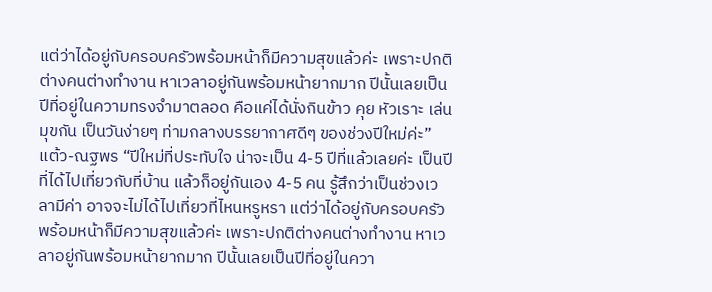แต่ว่าได้อยู่กับครอบครัวพร้อมหน้าก็มีความสุขแล้วค่ะ เพราะปกติต่างคนต่างทำงาน หาเวลาอยู่กันพร้อมหน้ายากมาก ปีนั้นเลยเป็นปีที่อยู่ในความทรงจำมาตลอด คือแค่ได้นั่งกินข้าว คุย หัวเราะ เล่นมุขกัน เป็นวันง่ายๆ ท่ามกลางบรรยากาศดีๆ ของช่วงปีใหม่ค่ะ”
แต้ว-ณฐพร “ปีใหม่ที่ประทับใจ น่าจะเป็น 4-5 ปีที่แล้วเลยค่ะ เป็นปีที่ได้ไปเที่ยวกับที่บ้าน แล้วก็อยู่กันเอง 4-5 คน รู้สึกว่าเป็นช่วงเวลามีค่า อาจจะไม่ได้ไปเที่ยวที่ไหนหรูหรา แต่ว่าได้อยู่กับครอบครัวพร้อมหน้าก็มีความสุขแล้วค่ะ เพราะปกติต่างคนต่างทำงาน หาเวลาอยู่กันพร้อมหน้ายากมาก ปีนั้นเลยเป็นปีที่อยู่ในควา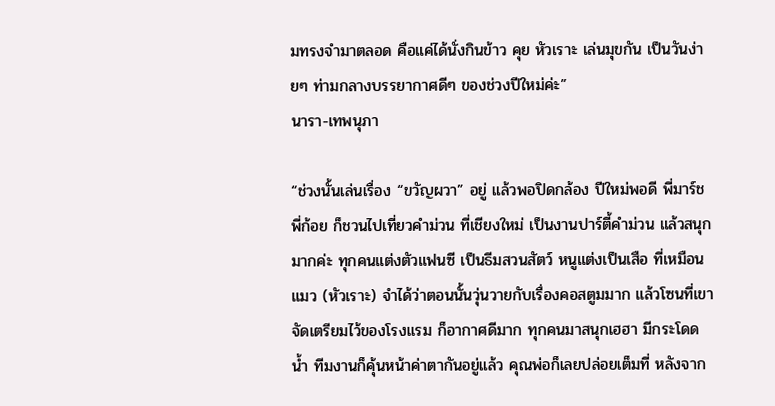มทรงจำมาตลอด คือแค่ได้นั่งกินข้าว คุย หัวเราะ เล่นมุขกัน เป็นวันง่ายๆ ท่ามกลางบรรยากาศดีๆ ของช่วงปีใหม่ค่ะ”
นารา-เทพนุภา

“ช่วงนั้นเล่นเรื่อง “ขวัญผวา” อยู่ แล้วพอปิดกล้อง ปีใหม่พอดี พี่มาร์ช พี่ก้อย ก็ชวนไปเที่ยวคำม่วน ที่เชียงใหม่ เป็นงานปาร์ตี้คำม่วน แล้วสนุกมากค่ะ ทุกคนแต่งตัวแฟนซี เป็นธีมสวนสัตว์ หนูแต่งเป็นเสือ ที่เหมือนแมว (หัวเราะ) จำได้ว่าตอนนั้นวุ่นวายกับเรื่องคอสตูมมาก แล้วโซนที่เขาจัดเตรียมไว้ของโรงแรม ก็อากาศดีมาก ทุกคนมาสนุกเฮฮา มีกระโดดน้ำ ทีมงานก็คุ้นหน้าค่าตากันอยู่แล้ว คุณพ่อก็เลยปล่อยเต็มที่ หลังจาก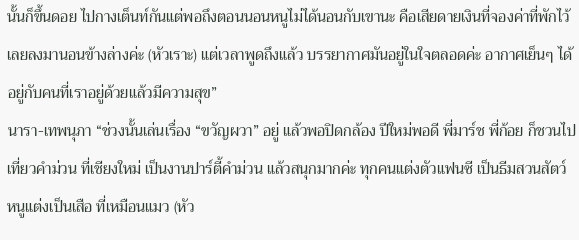นั้นก็ขึ้นดอย ไปกางเต็นท์กันแต่พอถึงตอนนอนหนูไม่ได้นอนกับเขานะ คือเสียดายเงินที่จองค่าที่พักไว้ เลยลงมานอนข้างล่างค่ะ (หัวเราะ) แต่เวลาพูดถึงแล้ว บรรยากาศมันอยู่ในใจตลอดค่ะ อากาศเย็นๆ ได้อยู่กับคนที่เราอยู่ด้วยแล้วมีความสุข”
นารา-เทพนุภา “ช่วงนั้นเล่นเรื่อง “ขวัญผวา” อยู่ แล้วพอปิดกล้อง ปีใหม่พอดี พี่มาร์ช พี่ก้อย ก็ชวนไปเที่ยวคำม่วน ที่เชียงใหม่ เป็นงานปาร์ตี้คำม่วน แล้วสนุกมากค่ะ ทุกคนแต่งตัวแฟนซี เป็นธีมสวนสัตว์ หนูแต่งเป็นเสือ ที่เหมือนแมว (หัว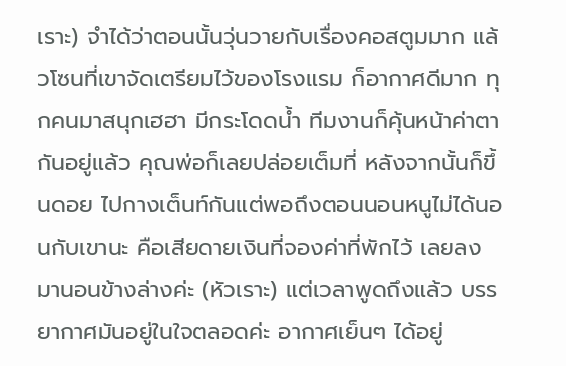เราะ) จำได้ว่าตอนนั้นวุ่นวายกับเรื่องคอสตูมมาก แล้วโซนที่เขาจัดเตรียมไว้ของโรงแรม ก็อากาศดีมาก ทุกคนมาสนุกเฮฮา มีกระโดดน้ำ ทีมงานก็คุ้นหน้าค่าตากันอยู่แล้ว คุณพ่อก็เลยปล่อยเต็มที่ หลังจากนั้นก็ขึ้นดอย ไปกางเต็นท์กันแต่พอถึงตอนนอนหนูไม่ได้นอนกับเขานะ คือเสียดายเงินที่จองค่าที่พักไว้ เลยลงมานอนข้างล่างค่ะ (หัวเราะ) แต่เวลาพูดถึงแล้ว บรรยากาศมันอยู่ในใจตลอดค่ะ อากาศเย็นๆ ได้อยู่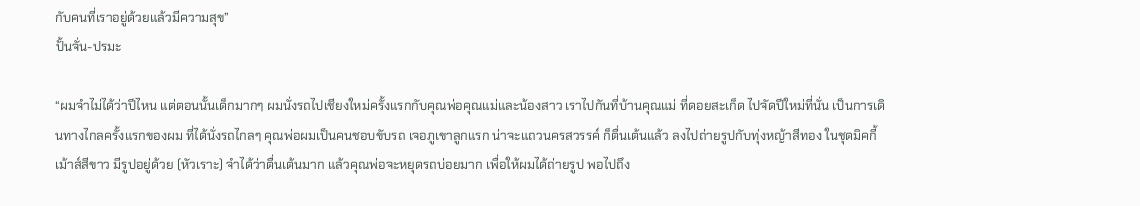กับคนที่เราอยู่ด้วยแล้วมีความสุข”
ปั้นจั่น-ปรมะ

“ผมจำไม่ได้ว่าปีไหน แต่ตอนนั้นเด็กมากๆ ผมนั่งรถไปเชียงใหม่ครั้งแรกกับคุณพ่อคุณแม่และน้องสาว เราไปกันที่บ้านคุณแม่ ที่ดอยสะเก็ด ไปจัดปีใหม่ที่นั่น เป็นการเดินทางไกลครั้งแรกของผม ที่ได้นั่งรถไกลๆ คุณพ่อผมเป็นคนชอบขับรถ เจอภูเขาลูกแรก น่าจะแถวนครสวรรค์ ก็ตื่นเต้นแล้ว ลงไปถ่ายรูปกับทุ่งหญ้าสีทอง ในชุดมิคกี้เม้าส์สีขาว มีรูปอยู่ด้วย (หัวเราะ) จำได้ว่าตื่นเต้นมาก แล้วคุณพ่อจะหยุดรถบ่อยมาก เพื่อให้ผมได้ถ่ายรูป พอไปถึง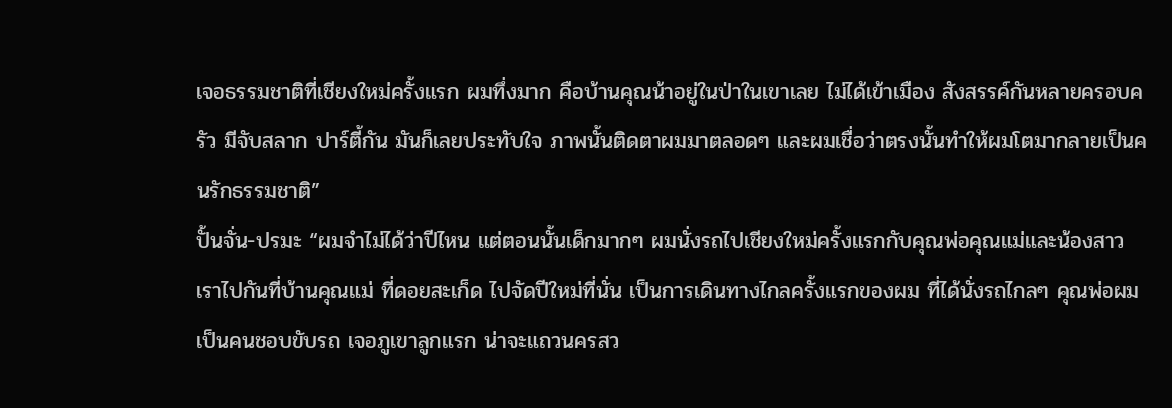เจอธรรมชาติที่เชียงใหม่ครั้งแรก ผมทึ่งมาก คือบ้านคุณน้าอยู่ในป่าในเขาเลย ไม่ได้เข้าเมือง สังสรรค์กันหลายครอบครัว มีจับสลาก ปาร์ตี้กัน มันก็เลยประทับใจ ภาพนั้นติดตาผมมาตลอดๆ และผมเชื่อว่าตรงนั้นทำให้ผมโตมากลายเป็นคนรักธรรมชาติ”
ปั้นจั่น-ปรมะ “ผมจำไม่ได้ว่าปีไหน แต่ตอนนั้นเด็กมากๆ ผมนั่งรถไปเชียงใหม่ครั้งแรกกับคุณพ่อคุณแม่และน้องสาว เราไปกันที่บ้านคุณแม่ ที่ดอยสะเก็ด ไปจัดปีใหม่ที่นั่น เป็นการเดินทางไกลครั้งแรกของผม ที่ได้นั่งรถไกลๆ คุณพ่อผมเป็นคนชอบขับรถ เจอภูเขาลูกแรก น่าจะแถวนครสว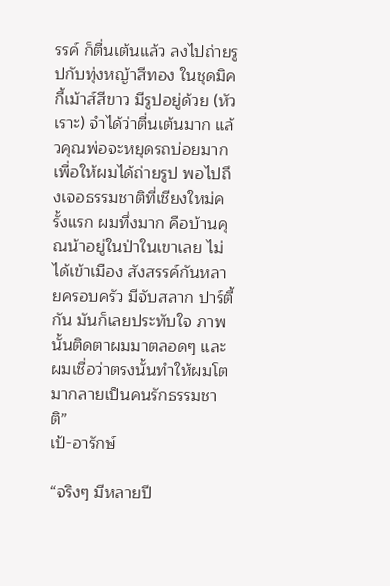รรค์ ก็ตื่นเต้นแล้ว ลงไปถ่ายรูปกับทุ่งหญ้าสีทอง ในชุดมิคกี้เม้าส์สีขาว มีรูปอยู่ด้วย (หัวเราะ) จำได้ว่าตื่นเต้นมาก แล้วคุณพ่อจะหยุดรถบ่อยมาก เพื่อให้ผมได้ถ่ายรูป พอไปถึงเจอธรรมชาติที่เชียงใหม่ครั้งแรก ผมทึ่งมาก คือบ้านคุณน้าอยู่ในป่าในเขาเลย ไม่ได้เข้าเมือง สังสรรค์กันหลายครอบครัว มีจับสลาก ปาร์ตี้กัน มันก็เลยประทับใจ ภาพนั้นติดตาผมมาตลอดๆ และผมเชื่อว่าตรงนั้นทำให้ผมโตมากลายเป็นคนรักธรรมชาติ”
เป้-อารักษ์

“จริงๆ มีหลายปี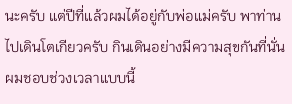นะครับ แต่ปีที่แล้วผมได้อยู่กับพ่อแม่ครับ พาท่านไปเดินโตเกียวครับ กินเดินอย่างมีความสุขกันที่นั่น ผมชอบช่วงเวลาแบบนี้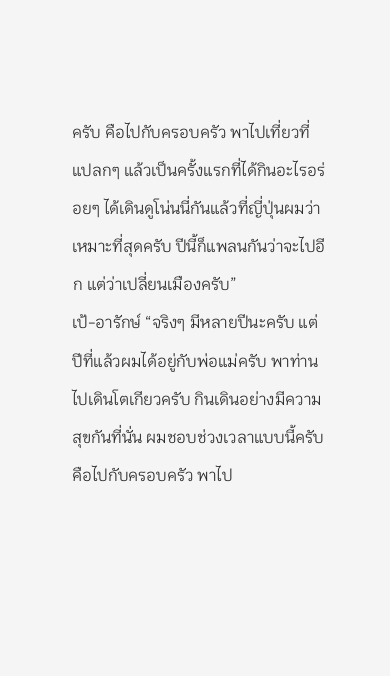ครับ คือไปกับครอบครัว พาไปเที่ยวที่แปลกๆ แล้วเป็นครั้งแรกที่ได้กินอะไรอร่อยๆ ได้เดินดูโน่นนี่กันแล้วที่ญี่ปุ่นผมว่าเหมาะที่สุดครับ ปีนี้ก็แพลนกันว่าจะไปอีก แต่ว่าเปลี่ยนเมืองครับ”
เป้-อารักษ์ “จริงๆ มีหลายปีนะครับ แต่ปีที่แล้วผมได้อยู่กับพ่อแม่ครับ พาท่านไปเดินโตเกียวครับ กินเดินอย่างมีความสุขกันที่นั่น ผมชอบช่วงเวลาแบบนี้ครับ คือไปกับครอบครัว พาไป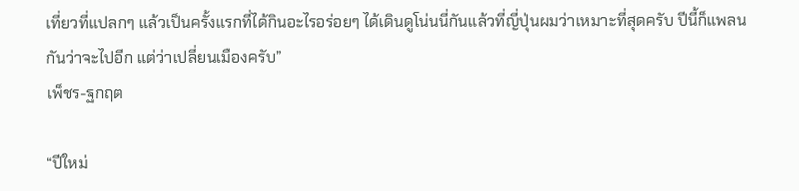เที่ยวที่แปลกๆ แล้วเป็นครั้งแรกที่ได้กินอะไรอร่อยๆ ได้เดินดูโน่นนี่กันแล้วที่ญี่ปุ่นผมว่าเหมาะที่สุดครับ ปีนี้ก็แพลนกันว่าจะไปอีก แต่ว่าเปลี่ยนเมืองครับ”
เพ็ชร-ฐกฤต

“ปีใหม่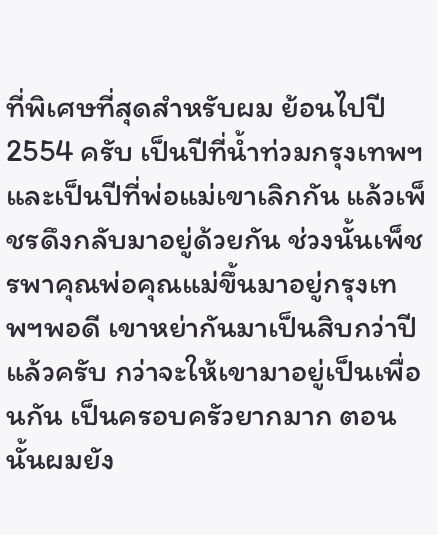ที่พิเศษที่สุดสำหรับผม ย้อนไปปี 2554 ครับ เป็นปีที่น้ำท่วมกรุงเทพฯ และเป็นปีที่พ่อแม่เขาเลิกกัน แล้วเพ็ชรดึงกลับมาอยู่ด้วยกัน ช่วงนั้นเพ็ชรพาคุณพ่อคุณแม่ขึ้นมาอยู่กรุงเทพฯพอดี เขาหย่ากันมาเป็นสิบกว่าปีแล้วครับ กว่าจะให้เขามาอยู่เป็นเพื่อนกัน เป็นครอบครัวยากมาก ตอนนั้นผมยัง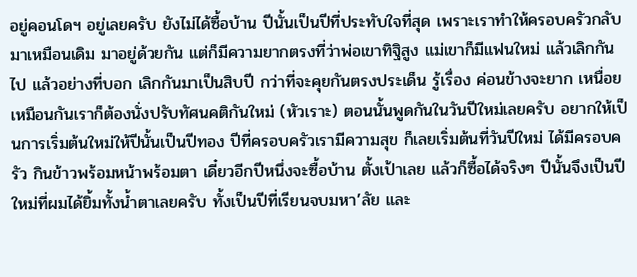อยู่คอนโดฯ อยู่เลยครับ ยังไม่ได้ซื้อบ้าน ปีนั้นเป็นปีที่ประทับใจที่สุด เพราะเราทำให้ครอบครัวกลับมาเหมือนเดิม มาอยู่ด้วยกัน แต่ก็มีความยากตรงที่ว่าพ่อเขาทิฐิสูง แม่เขาก็มีแฟนใหม่ แล้วเลิกกันไป แล้วอย่างที่บอก เลิกกันมาเป็นสิบปี กว่าที่จะคุยกันตรงประเด็น รู้เรื่อง ค่อนข้างจะยาก เหนื่อยเหมือนกันเราก็ต้องนั่งปรับทัศนคติกันใหม่ (หัวเราะ) ตอนนั้นพูดกันในวันปีใหม่เลยครับ อยากให้เป็นการเริ่มต้นใหม่ให้ปีนั้นเป็นปีทอง ปีที่ครอบครัวเรามีความสุข ก็เลยเริ่มต้นที่วันปีใหม่ ได้มีครอบครัว กินข้าวพร้อมหน้าพร้อมตา เดี๋ยวอีกปีหนึ่งจะซื้อบ้าน ตั้งเป้าเลย แล้วก็ซื้อได้จริงๆ ปีนั้นจึงเป็นปีใหม่ที่ผมได้ยิ้มทั้งน้ำตาเลยครับ ทั้งเป็นปีที่เรียนจบมหา’ลัย และ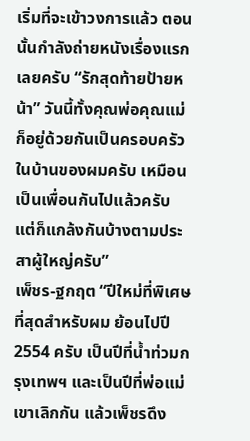เริ่มที่จะเข้าวงการแล้ว ตอนนั้นกำลังถ่ายหนังเรื่องแรกเลยครับ “รักสุดท้ายป้ายหน้า” วันนี้ทั้งคุณพ่อคุณแม่ก็อยู่ด้วยกันเป็นครอบครัวในบ้านของผมครับ เหมือนเป็นเพื่อนกันไปแล้วครับ แต่ก็แกล้งกันบ้างตามประสาผู้ใหญ่ครับ”
เพ็ชร-ฐกฤต “ปีใหม่ที่พิเศษที่สุดสำหรับผม ย้อนไปปี 2554 ครับ เป็นปีที่น้ำท่วมกรุงเทพฯ และเป็นปีที่พ่อแม่เขาเลิกกัน แล้วเพ็ชรดึง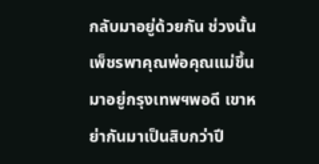กลับมาอยู่ด้วยกัน ช่วงนั้นเพ็ชรพาคุณพ่อคุณแม่ขึ้นมาอยู่กรุงเทพฯพอดี เขาหย่ากันมาเป็นสิบกว่าปี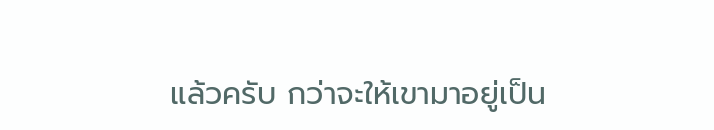แล้วครับ กว่าจะให้เขามาอยู่เป็น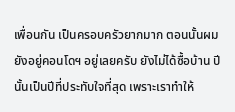เพื่อนกัน เป็นครอบครัวยากมาก ตอนนั้นผมยังอยู่คอนโดฯ อยู่เลยครับ ยังไม่ได้ซื้อบ้าน ปีนั้นเป็นปีที่ประทับใจที่สุด เพราะเราทำให้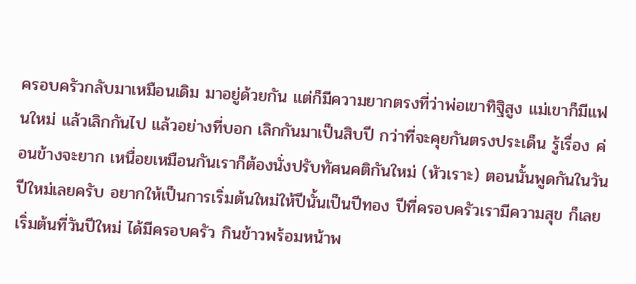ครอบครัวกลับมาเหมือนเดิม มาอยู่ด้วยกัน แต่ก็มีความยากตรงที่ว่าพ่อเขาทิฐิสูง แม่เขาก็มีแฟนใหม่ แล้วเลิกกันไป แล้วอย่างที่บอก เลิกกันมาเป็นสิบปี กว่าที่จะคุยกันตรงประเด็น รู้เรื่อง ค่อนข้างจะยาก เหนื่อยเหมือนกันเราก็ต้องนั่งปรับทัศนคติกันใหม่ (หัวเราะ) ตอนนั้นพูดกันในวันปีใหม่เลยครับ อยากให้เป็นการเริ่มต้นใหม่ให้ปีนั้นเป็นปีทอง ปีที่ครอบครัวเรามีความสุข ก็เลยเริ่มต้นที่วันปีใหม่ ได้มีครอบครัว กินข้าวพร้อมหน้าพ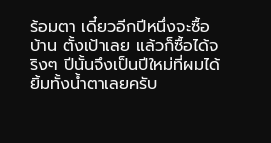ร้อมตา เดี๋ยวอีกปีหนึ่งจะซื้อบ้าน ตั้งเป้าเลย แล้วก็ซื้อได้จริงๆ ปีนั้นจึงเป็นปีใหม่ที่ผมได้ยิ้มทั้งน้ำตาเลยครับ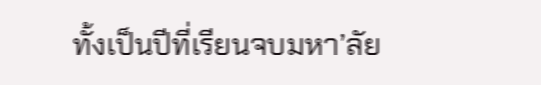ทั้งเป็นปีที่เรียนจบมหา’ลัย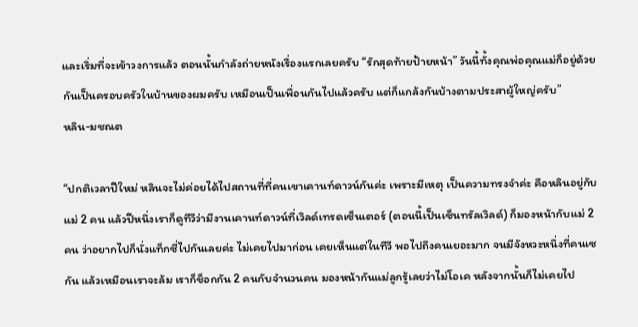และเริ่มที่จะเข้าวงการแล้ว ตอนนั้นกำลังถ่ายหนังเรื่องแรกเลยครับ “รักสุดท้ายป้ายหน้า” วันนี้ทั้งคุณพ่อคุณแม่ก็อยู่ด้วยกันเป็นครอบครัวในบ้านของผมครับ เหมือนเป็นเพื่อนกันไปแล้วครับ แต่ก็แกล้งกันบ้างตามประสาผู้ใหญ่ครับ”
หลิน-มชณต

“ปกติเวลาปีใหม่ หลินจะไม่ค่อยได้ไปสถานที่ที่คนเขาเคานท์ดาวน์กันค่ะ เพราะมีเหตุ เป็นความทรงจำค่ะ คือหลินอยู่กับแม่ 2 คน แล้วปีหนึ่งเราก็ดูทีวีว่ามีงานเคานท์ดาวน์ที่เวิลด์เทรดเซ็นเตอร์ (ตอนนี้เป็นเซ็นทรัลเวิลด์) ก็มองหน้ากับแม่ 2 คน ว่าอยากไปก็นั่งแท็กซี่ไปกันเลยค่ะ ไม่เคยไปมาก่อน เคยเห็นแต่ในทีวี พอไปถึงคนเยอะมาก จนมีจังหวะหนึ่งที่คนเซกัน แล้วเหมือนเราจะล้ม เราก็ช็อกกัน 2 คนกับจำนวนคน มองหน้ากันแม่ลูกรู้เลยว่าไม่โอเค หลังจากนั้นก็ไม่เคยไป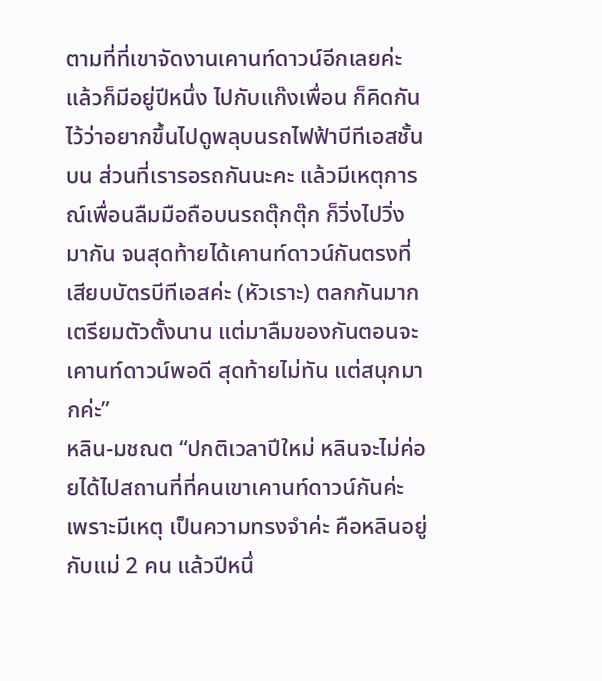ตามที่ที่เขาจัดงานเคานท์ดาวน์อีกเลยค่ะ แล้วก็มีอยู่ปีหนึ่ง ไปกับแก๊งเพื่อน ก็คิดกันไว้ว่าอยากขึ้นไปดูพลุบนรถไฟฟ้าบีทีเอสชั้นบน ส่วนที่เรารอรถกันนะคะ แล้วมีเหตุการณ์เพื่อนลืมมือถือบนรถตุ๊กตุ๊ก ก็วิ่งไปวิ่งมากัน จนสุดท้ายได้เคานท์ดาวน์กันตรงที่เสียบบัตรบีทีเอสค่ะ (หัวเราะ) ตลกกันมาก เตรียมตัวตั้งนาน แต่มาลืมของกันตอนจะเคานท์ดาวน์พอดี สุดท้ายไม่ทัน แต่สนุกมากค่ะ”
หลิน-มชณต “ปกติเวลาปีใหม่ หลินจะไม่ค่อยได้ไปสถานที่ที่คนเขาเคานท์ดาวน์กันค่ะ เพราะมีเหตุ เป็นความทรงจำค่ะ คือหลินอยู่กับแม่ 2 คน แล้วปีหนึ่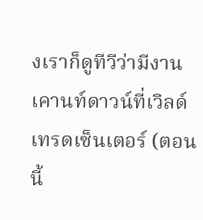งเราก็ดูทีวีว่ามีงานเคานท์ดาวน์ที่เวิลด์เทรดเซ็นเตอร์ (ตอนนี้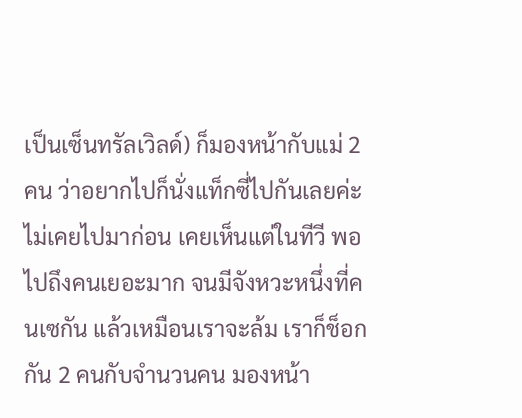เป็นเซ็นทรัลเวิลด์) ก็มองหน้ากับแม่ 2 คน ว่าอยากไปก็นั่งแท็กซี่ไปกันเลยค่ะ ไม่เคยไปมาก่อน เคยเห็นแต่ในทีวี พอไปถึงคนเยอะมาก จนมีจังหวะหนึ่งที่คนเซกัน แล้วเหมือนเราจะล้ม เราก็ช็อกกัน 2 คนกับจำนวนคน มองหน้า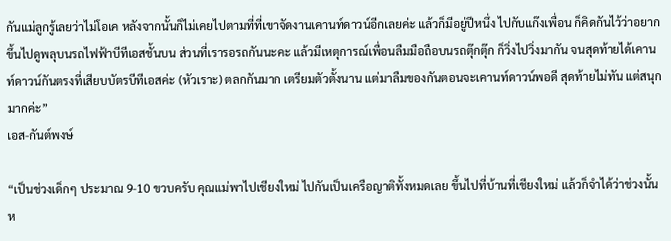กันแม่ลูกรู้เลยว่าไม่โอเค หลังจากนั้นก็ไม่เคยไปตามที่ที่เขาจัดงานเคานท์ดาวน์อีกเลยค่ะ แล้วก็มีอยู่ปีหนึ่ง ไปกับแก๊งเพื่อน ก็คิดกันไว้ว่าอยากขึ้นไปดูพลุบนรถไฟฟ้าบีทีเอสชั้นบน ส่วนที่เรารอรถกันนะคะ แล้วมีเหตุการณ์เพื่อนลืมมือถือบนรถตุ๊กตุ๊ก ก็วิ่งไปวิ่งมากัน จนสุดท้ายได้เคานท์ดาวน์กันตรงที่เสียบบัตรบีทีเอสค่ะ (หัวเราะ) ตลกกันมาก เตรียมตัวตั้งนาน แต่มาลืมของกันตอนจะเคานท์ดาวน์พอดี สุดท้ายไม่ทัน แต่สนุกมากค่ะ”
เอส-กันต์พงษ์

“เป็นช่วงเด็กๆ ประมาณ 9-10 ขวบครับ คุณแม่พาไปเชียงใหม่ ไปกันเป็นเครือญาติทั้งหมดเลย ขึ้นไปที่บ้านที่เชียงใหม่ แล้วก็จำได้ว่าช่วงนั้นห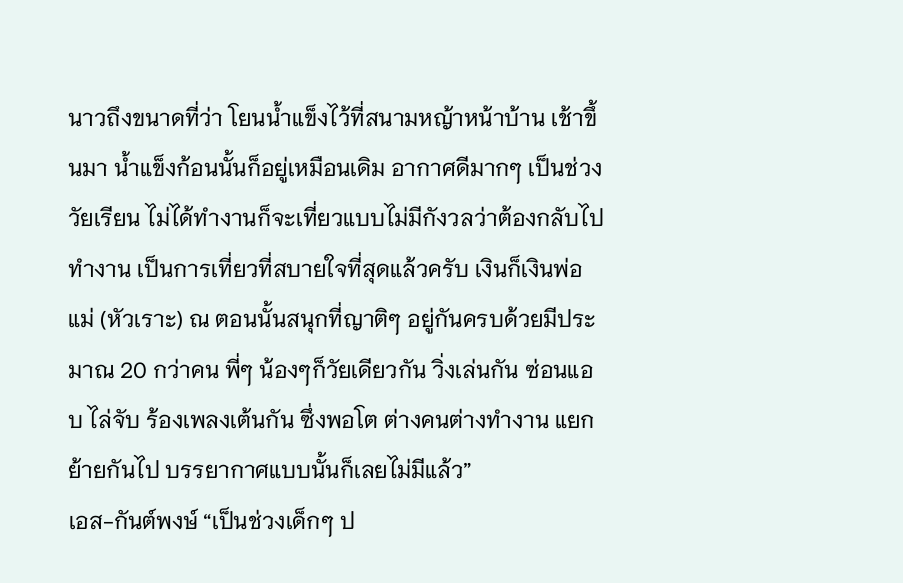นาวถึงขนาดที่ว่า โยนน้ำแข็งไว้ที่สนามหญ้าหน้าบ้าน เช้าขึ้นมา น้ำแข็งก้อนนั้นก็อยู่เหมือนเดิม อากาศดีมากๆ เป็นช่วงวัยเรียน ไม่ได้ทำงานก็จะเที่ยวแบบไม่มีกังวลว่าต้องกลับไปทำงาน เป็นการเที่ยวที่สบายใจที่สุดแล้วครับ เงินก็เงินพ่อแม่ (หัวเราะ) ณ ตอนนั้นสนุกที่ญาติๆ อยู่กันครบด้วยมีประมาณ 20 กว่าคน พี่ๆ น้องๆก็วัยเดียวกัน วิ่งเล่นกัน ซ่อนแอบ ไล่จับ ร้องเพลงเต้นกัน ซึ่งพอโต ต่างคนต่างทำงาน แยกย้ายกันไป บรรยากาศแบบนั้นก็เลยไม่มีแล้ว”
เอส-กันต์พงษ์ “เป็นช่วงเด็กๆ ป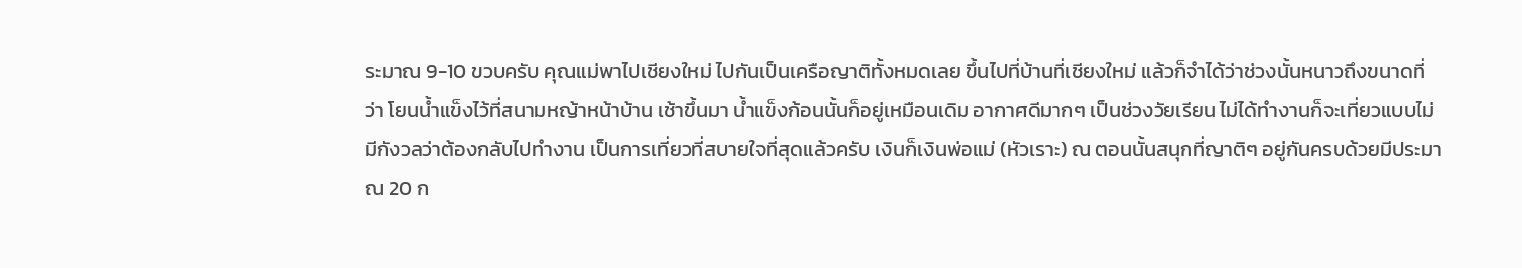ระมาณ 9-10 ขวบครับ คุณแม่พาไปเชียงใหม่ ไปกันเป็นเครือญาติทั้งหมดเลย ขึ้นไปที่บ้านที่เชียงใหม่ แล้วก็จำได้ว่าช่วงนั้นหนาวถึงขนาดที่ว่า โยนน้ำแข็งไว้ที่สนามหญ้าหน้าบ้าน เช้าขึ้นมา น้ำแข็งก้อนนั้นก็อยู่เหมือนเดิม อากาศดีมากๆ เป็นช่วงวัยเรียน ไม่ได้ทำงานก็จะเที่ยวแบบไม่มีกังวลว่าต้องกลับไปทำงาน เป็นการเที่ยวที่สบายใจที่สุดแล้วครับ เงินก็เงินพ่อแม่ (หัวเราะ) ณ ตอนนั้นสนุกที่ญาติๆ อยู่กันครบด้วยมีประมาณ 20 ก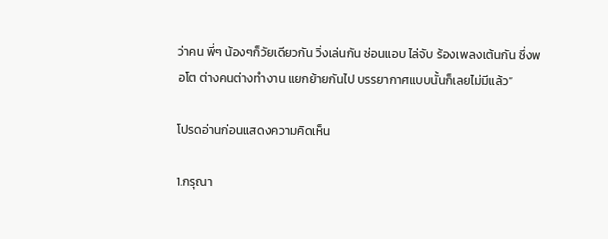ว่าคน พี่ๆ น้องๆก็วัยเดียวกัน วิ่งเล่นกัน ซ่อนแอบ ไล่จับ ร้องเพลงเต้นกัน ซึ่งพอโต ต่างคนต่างทำงาน แยกย้ายกันไป บรรยากาศแบบนั้นก็เลยไม่มีแล้ว”

โปรดอ่านก่อนแสดงความคิดเห็น

1.กรุณา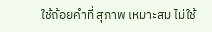ใช้ถ้อยคำที่ สุภาพ เหมาะสม ไม่ใช้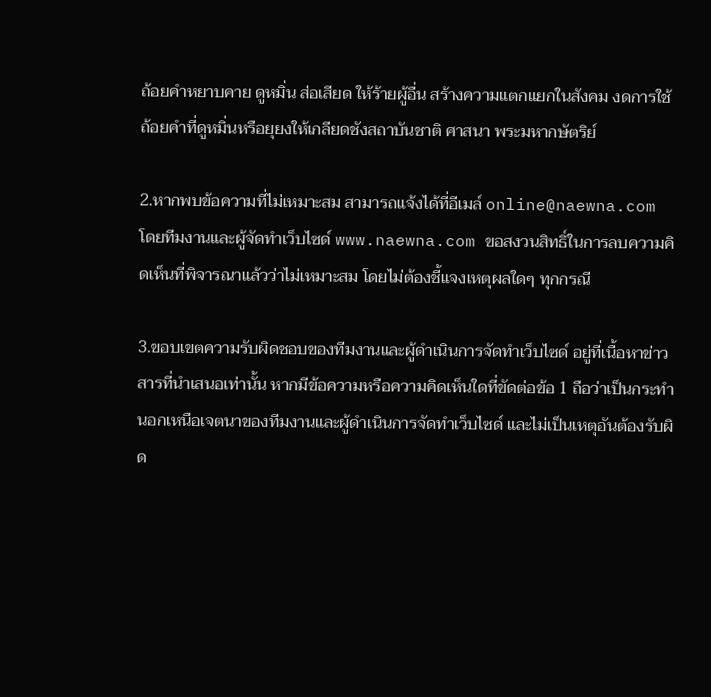ถ้อยคำหยาบคาย ดูหมิ่น ส่อเสียด ให้ร้ายผู้อื่น สร้างความแตกแยกในสังคม งดการใช้ถ้อยคำที่ดูหมิ่นหรือยุยงให้เกลียดชังสถาบันชาติ ศาสนา พระมหากษัตริย์

2.หากพบข้อความที่ไม่เหมาะสม สามารถแจ้งได้ที่อีเมล์ online@naewna.com โดยทีมงานและผู้จัดทำเว็บไซด์ www.naewna.com ขอสงวนสิทธิ์ในการลบความคิดเห็นที่พิจารณาแล้วว่าไม่เหมาะสม โดยไม่ต้องชี้แจงเหตุผลใดๆ ทุกกรณี

3.ขอบเขตความรับผิดชอบของทีมงานและผู้ดำเนินการจัดทำเว็บไซด์ อยู่ที่เนื้อหาข่าวสารที่นำเสนอเท่านั้น หากมีข้อความหรือความคิดเห็นใดที่ขัดต่อข้อ 1 ถือว่าเป็นกระทำนอกเหนือเจตนาของทีมงานและผู้ดำเนินการจัดทำเว็บไซด์ และไม่เป็นเหตุอันต้องรับผิด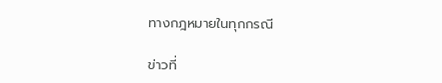ทางกฎหมายในทุกกรณี

ข่าวที่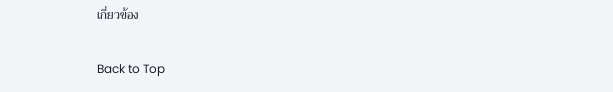เกี่ยวข้อง

Back to Top